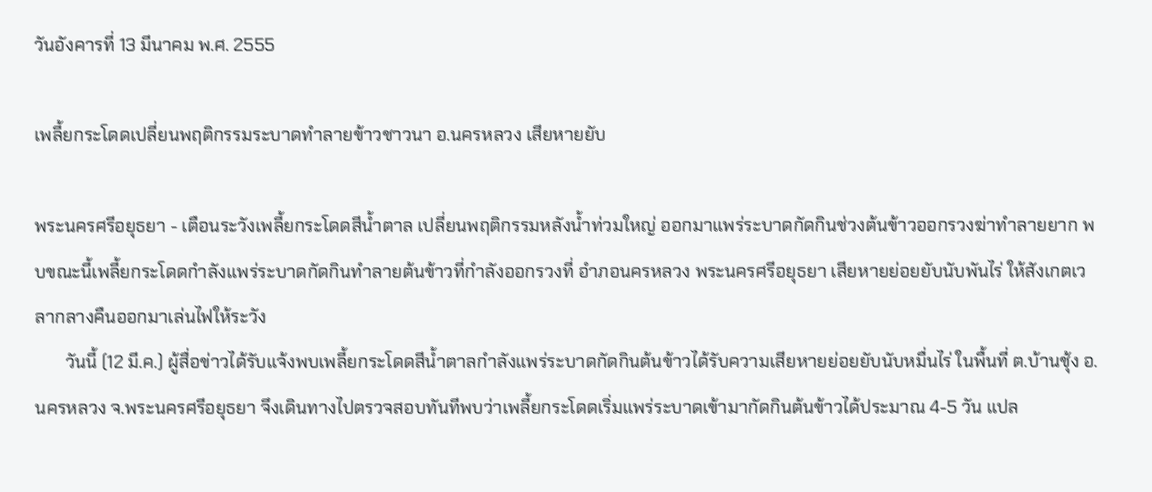วันอังคารที่ 13 มีนาคม พ.ศ. 2555

เพลี้ยกระโดดเปลี่ยนพฤติกรรมระบาดทำลายข้าวชาวนา อ.นครหลวง เสียหายยับ

พระนครศรีอยุธยา - เตือนระวังเพลี้ยกระโดดสีน้ำตาล เปลี่ยนพฤติกรรมหลังน้ำท่วมใหญ่ ออกมาแพร่ระบาดกัดกินช่วงต้นข้าวออกรวงฆ่าทำลายยาก พบขณะนี้เพลี้ยกระโดดกำลังแพร่ระบาดกัดกินทำลายต้นข้าวที่กำลังออกรวงที่ อำภอนครหลวง พระนครศรีอยุธยา เสียหายย่อยยับนับพันไร่ ให้สังเกตเวลากลางคืนออกมาเล่นไฟให้ระวัง
       วันนี้ (12 มี.ค.) ผู้สื่อข่าวได้รับแจ้งพบเพลี้ยกระโดดสีน้ำตาลกำลังแพร่ระบาดกัดกินต้นข้าวได้รับความเสียหายย่อยยับนับหมื่นไร่ ในพื้นที่ ต.บ้านชุ้ง อ.นครหลวง จ.พระนครศรีอยุธยา จึงเดินทางไปตรวจสอบทันทีพบว่าเพลี้ยกระโดดเริ่มแพร่ระบาดเข้ามากัดกินต้นข้าวได้ประมาณ 4-5 วัน แปล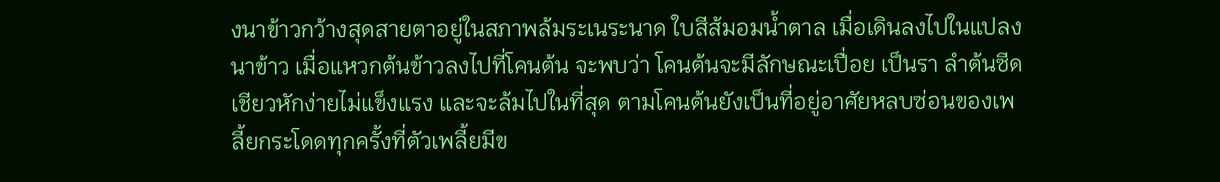งนาข้าวกว้างสุดสายตาอยู่ในสภาพล้มระเนระนาด ใบสีส้มอมน้ำตาล เมื่อเดินลงไปในแปลงนาข้าว เมื่อแหวกต้นข้าวลงไปที่โคนต้น จะพบว่า โคนต้นจะมีลักษณะเปื่อย เป็นรา ลำต้นซีดเชียวหักง่ายไม่แข็งแรง และจะล้มไปในที่สุด ตามโคนต้นยังเป็นที่อยู่อาศัยหลบซ่อนของเพลี้ยกระโดดทุกครั้งที่ตัวเพลี้ยมีข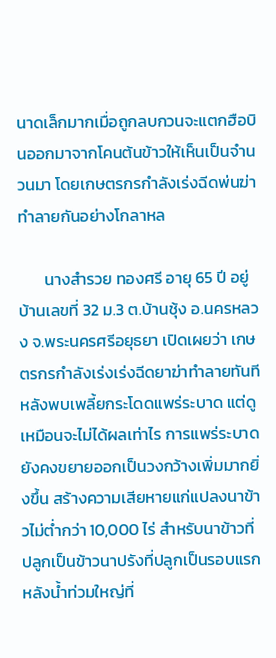นาดเล็กมากเมื่อถูกลบกวนจะแตกฮือบินออกมาจากโคนต้นข้าวให้เห็นเป็นจำนวนมา โดยเกษตรกรกำลังเร่งฉีดพ่นฆ่าทำลายกันอย่างโกลาหล

       นางสำรวย ทองศรี อายุ 65 ปี อยู่บ้านเลขที่ 32 ม.3 ต.บ้านชุ้ง อ.นครหลวง จ.พระนครศรีอยุธยา เปิดเผยว่า เกษตรกรกำลังเร่งเร่งฉีดยาฆ่าทำลายทันที หลังพบเพลี้ยกระโดดแพร่ระบาด แต่ดูเหมือนจะไม่ได้ผลเท่าไร การแพร่ระบาดยังคงขยายออกเป็นวงกว้างเพิ่มมากยิ่งขึ้น สร้างความเสียหายแก่แปลงนาข้าวไม่ต่ำกว่า 10,000 ไร่ สำหรับนาข้าวที่ปลูกเป็นข้าวนาปรังที่ปลูกเป็นรอบแรกหลังน้ำท่วมใหญ่ที่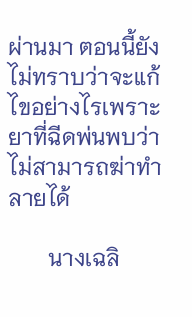ผ่านมา ตอนนี้ยังไม่ทราบว่าจะแก้ไขอย่างไรเพราะยาที่ฉีดพ่นพบว่าไม่สามารถฆ่าทำลายได้

       นางเฉลิ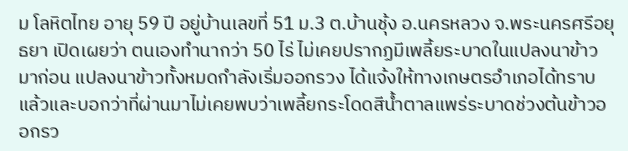ม โลหิตไทย อายุ 59 ปี อยู่บ้านเลขที่ 51 ม.3 ต.บ้านชุ้ง อ.นครหลวง จ.พระนครศรีอยุธยา เปิดเผยว่า ตนเองทำนากว่า 50 ไร่ ไม่เคยปรากฏมีเพลี้ยระบาดในแปลงนาข้าวมาก่อน แปลงนาข้าวทั้งหมดกำลังเริ่มออกรวง ได้แจ้งให้ทางเกษตรอำเภอได้ทราบแล้วและบอกว่าที่ผ่านมาไม่เคยพบว่าเพลี้ยกระโดดสีน้ำตาลแพร่ระบาดช่วงต้นข้าวออกรว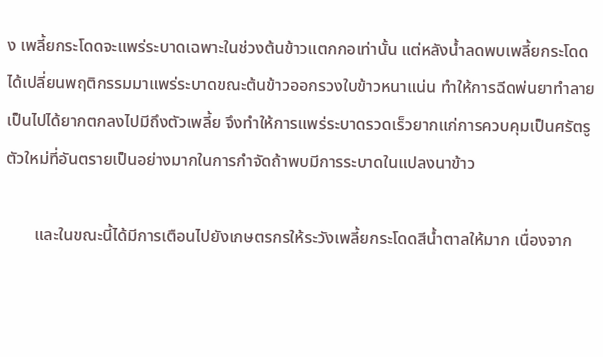ง เพลี้ยกระโดดจะแพร่ระบาดเฉพาะในช่วงต้นข้าวแตกกอเท่านั้น แต่หลังน้ำลดพบเพลี้ยกระโดดได้เปลี่ยนพฤติกรรมมาแพร่ระบาดขณะต้นข้าวออกรวงใบข้าวหนาแน่น ทำให้การฉีดพ่นยาทำลายเป็นไปได้ยากตกลงไปมีถึงตัวเพลี้ย จึงทำให้การแพร่ระบาดรวดเร็วยากแก่การควบคุมเป็นศรัตรูตัวใหม่ที่อันตรายเป็นอย่างมากในการกำจัดถ้าพบมีการระบาดในแปลงนาข้าว

       และในขณะนี้ได้มีการเตือนไปยังเกษตรกรให้ระวังเพลี้ยกระโดดสีน้ำตาลให้มาก เนื่องจาก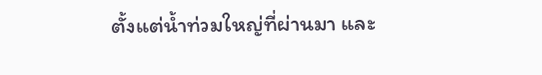ตั้งแต่น้ำท่วมใหญ่ที่ผ่านมา และ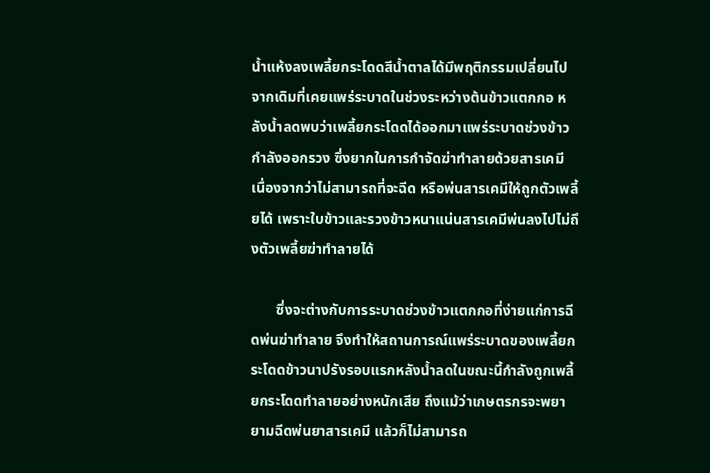น้ำแห้งลงเพลี้ยกระโดดสีน้ำตาลได้มีพฤติกรรมเปลี่ยนไปจากเดิมที่เคยแพร่ระบาดในช่วงระหว่างต้นข้าวแตกกอ หลังน้ำลดพบว่าเพลี้ยกระโดดได้ออกมาแพร่ระบาดช่วงข้าวกำลังออกรวง ซึ่งยากในการกำจัดฆ่าทำลายด้วยสารเคมี เนื่องจากว่าไม่สามารถที่จะฉีด หรือพ่นสารเคมีให้ถูกตัวเพลี้ยได้ เพราะใบข้าวและรวงข้าวหนาแน่นสารเคมีพ่นลงไปไม่ถึงตัวเพลี้ยฆ่าทำลายได้

       ซึ่งจะต่างกับการระบาดช่วงข้าวแตกกอที่ง่ายแก่การฉีดพ่นฆ่าทำลาย จึงทำให้สถานการณ์แพร่ระบาดของเพลี้ยกระโดดข้าวนาปรังรอบแรกหลังน้ำลดในขณะนี้กำลังถูกเพลี้ยกระโดดทำลายอย่างหนักเสีย ถึงแม้ว่าเกษตรกรจะพยายามฉีดพ่นยาสารเคมี แล้วก็ไม่สามารถ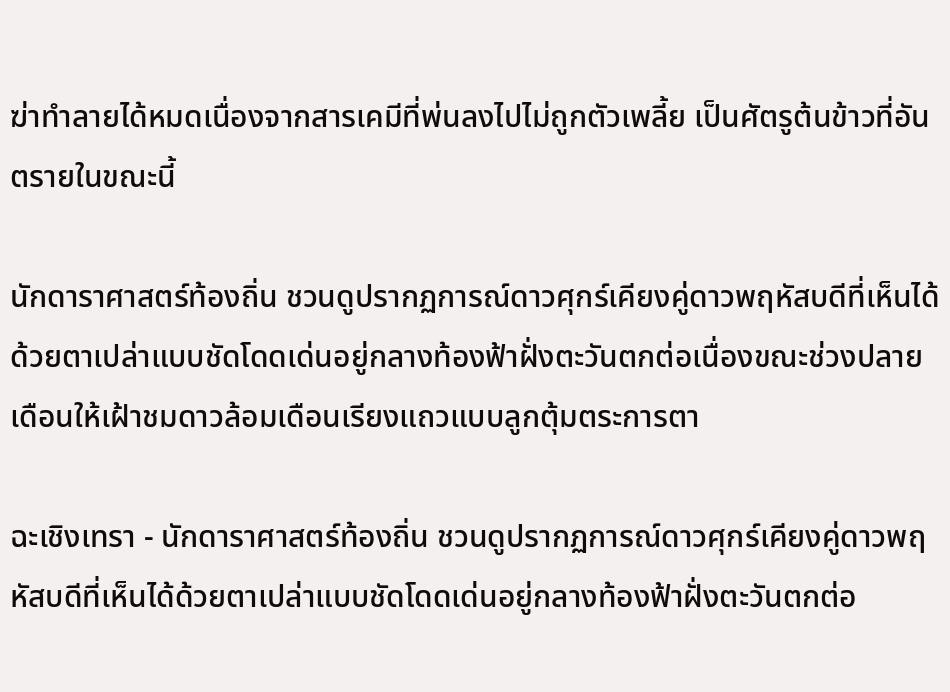ฆ่าทำลายได้หมดเนื่องจากสารเคมีที่พ่นลงไปไม่ถูกตัวเพลี้ย เป็นศัตรูต้นข้าวที่อันตรายในขณะนี้

นักดาราศาสตร์ท้องถิ่น ชวนดูปรากฏการณ์ดาวศุกร์เคียงคู่ดาวพฤหัสบดีที่เห็นได้ด้วยตาเปล่าแบบชัดโดดเด่นอยู่กลางท้องฟ้าฝั่งตะวันตกต่อเนื่องขณะช่วงปลายเดือนให้เฝ้าชมดาวล้อมเดือนเรียงแถวแบบลูกตุ้มตระการตา

ฉะเชิงเทรา - นักดาราศาสตร์ท้องถิ่น ชวนดูปรากฏการณ์ดาวศุกร์เคียงคู่ดาวพฤหัสบดีที่เห็นได้ด้วยตาเปล่าแบบชัดโดดเด่นอยู่กลางท้องฟ้าฝั่งตะวันตกต่อ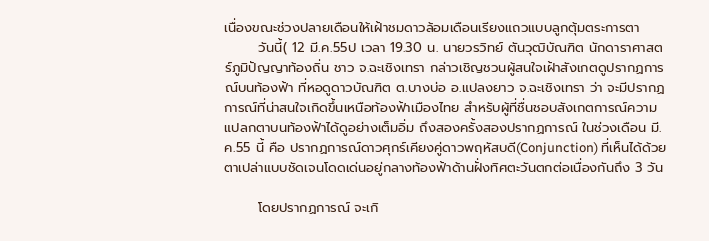เนื่องขณะช่วงปลายเดือนให้เฝ้าชมดาวล้อมเดือนเรียงแถวแบบลูกตุ้มตระการตา
       วันนี้( 12 มี.ค.55ป เวลา 19.30 น. นายวรวิทย์ ตันวุฒิบัณฑิต นักดาราศาสตร์ภูมิปัญญาท้องถิ่น ชาว จ.ฉะเชิงเทรา กล่าวเชิญชวนผู้สนใจเฝ้าสังเกตดูปรากฏการณ์บนท้องฟ้า ที่หอดูดาวบัณฑิต ต.บางบ่อ อ.แปลงยาว จ.ฉะเชิงเทรา ว่า จะมีปรากฏการณ์ที่น่าสนใจเกิดขึ้นเหนือท้องฟ้าเมืองไทย สำหรับผู้ที่ชื่นชอบสังเกตการณ์ความแปลกตาบนท้องฟ้าได้ดูอย่างเต็มอิ่ม ถึงสองครั้งสองปรากฏการณ์ ในช่วงเดือน มี.ค.55 นี้ คือ ปรากฏการณ์ดาวศุกร์เคียงคู่ดาวพฤหัสบดี(Conjunction) ที่เห็นได้ด้วยตาเปล่าแบบชัดเจนโดดเด่นอยู่กลางท้องฟ้าด้านฝั่งทิศตะวันตกต่อเนื่องกันถึง 3 วัน

       โดยปรากฏการณ์ จะเกิ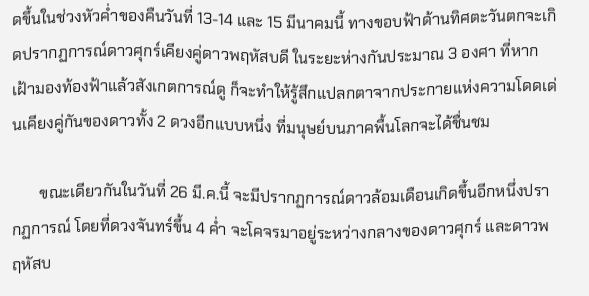ดขึ้นในช่วงหัวค่ำของคืนวันที่ 13-14 และ 15 มีนาคมนี้ ทางขอบฟ้าด้านทิศตะวันตกจะเกิดปรากฏการณ์ดาวศุกร์เคียงคู่ดาวพฤหัสบดี ในระยะห่างกันประมาณ 3 องศา ที่หากเฝ้ามองท้องฟ้าแล้วสังเกตการณ์ดู ก็จะทำให้รู้สึกแปลกตาจากประกายแห่งความโดดเด่นเคียงคู่กันของดาวทั้ง 2 ดวงอีกแบบหนึ่ง ที่มนุษย์บนภาคพื้นโลกจะได้ชื่นชม

       ขณะเดียวกันในวันที่ 26 มี.ค.นี้ จะมีปรากฏการณ์ดาวล้อมเดือนเกิดขึ้นอีกหนึ่งปรากฏการณ์ โดยที่ดวงจันทร์ขึ้น 4 ค่ำ จะโคจรมาอยู่ระหว่างกลางของดาวศุกร์ และดาวพฤหัสบ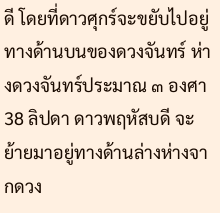ดี โดยที่ดาวศุกร์จะขยับไปอยู่ทางด้านบนของดวงจันทร์ ห่างดวงจันทร์ประมาณ ๓ องศา38 ลิปดา ดาวพฤหัสบดี จะย้ายมาอยู่ทางด้านล่างห่างจากดวง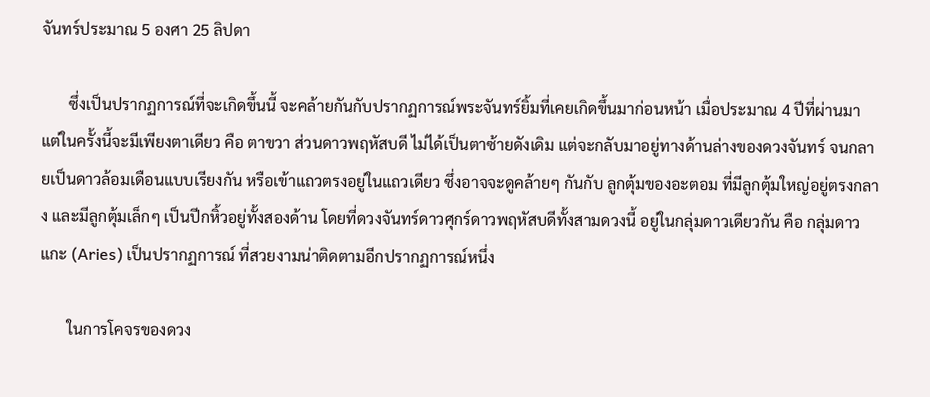จันทร์ประมาณ 5 องศา 25 ลิปดา

       ซึ่งเป็นปรากฏการณ์ที่จะเกิดขึ้นนี้ จะคล้ายกันกับปรากฏการณ์พระจันทร์ยิ้มที่เคยเกิดขึ้นมาก่อนหน้า เมื่อประมาณ 4 ปีที่ผ่านมา แต่ในครั้งนี้จะมีเพียงตาเดียว คือ ตาขวา ส่วนดาวพฤหัสบดี ไม่ได้เป็นตาซ้ายดังเดิม แต่จะกลับมาอยู่ทางด้านล่างของดวงจันทร์ จนกลายเป็นดาวล้อมเดือนแบบเรียงกัน หรือเข้าแถวตรงอยู่ในแถวเดียว ซึ่งอาจจะดูคล้ายๆ กันกับ ลูกตุ้มของอะตอม ที่มีลูกตุ้มใหญ่อยู่ตรงกลาง และมีลูกตุ้มเล็กๆ เป็นปีกหิ้วอยู่ทั้งสองด้าน โดยที่ดวงจันทร์ดาวศุกร์ดาวพฤหัสบดีทั้งสามดวงนี้ อยู่ในกลุ่มดาวเดียวกัน คือ กลุ่มดาวแกะ (Aries) เป็นปรากฏการณ์ ที่สวยงามน่าติดตามอีกปรากฏการณ์หนึ่ง

       ในการโคจรของดวง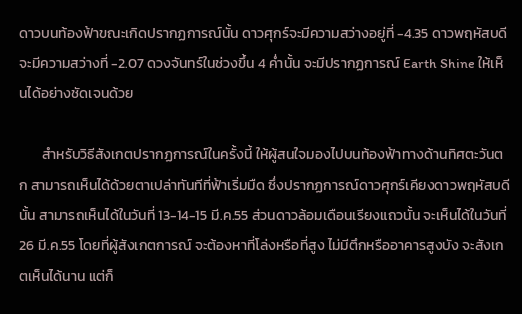ดาวบนท้องฟ้าขณะเกิดปรากฏการณ์นั้น ดาวศุกร์จะมีความสว่างอยู่ที่ -4.35 ดาวพฤหัสบดีจะมีความสว่างที่ -2.07 ดวงจันทร์ในช่วงขึ้น 4 ค่ำนั้น จะมีปรากฏการณ์ Earth Shine ให้เห็นได้อย่างชัดเจนด้วย

       สำหรับวิธีสังเกตปรากฏการณ์ในครั้งนี้ ให้ผู้สนใจมองไปบนท้องฟ้าทางด้านทิศตะวันตก สามารถเห็นได้ด้วยตาเปล่าทันทีที่ฟ้าเริ่มมืด ซึ่งปรากฏการณ์ดาวศุกร์เคียงดาวพฤหัสบดีนั้น สามารถเห็นได้ในวันที่ 13-14-15 มี.ค.55 ส่วนดาวล้อมเดือนเรียงแถวนั้น จะเห็นได้ในวันที่ 26 มี.ค.55 โดยที่ผู้สังเกตการณ์ จะต้องหาที่โล่งหรือที่สูง ไม่มีตึกหรืออาคารสูงบัง จะสังเกตเห็นได้นาน แต่ก็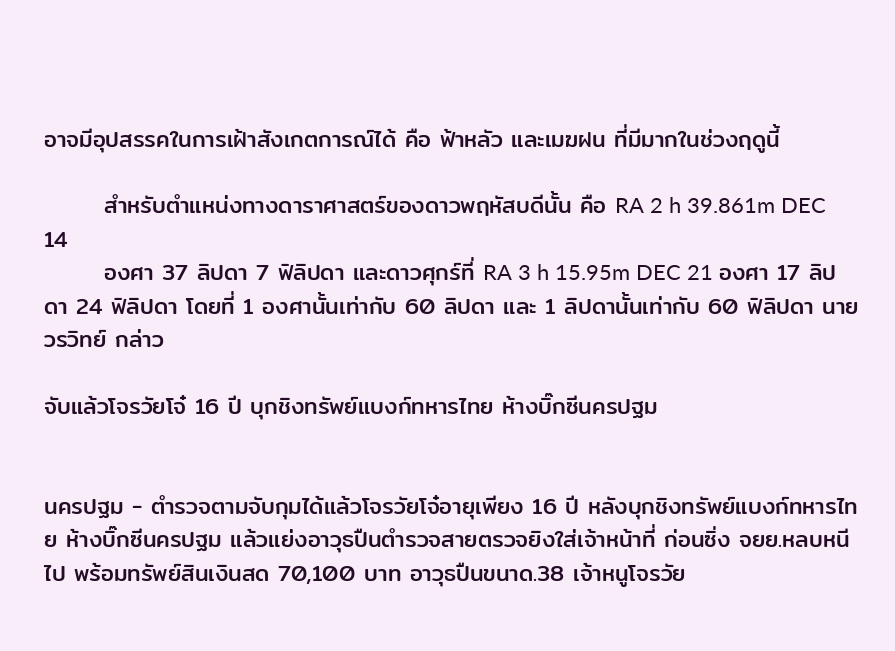อาจมีอุปสรรคในการเฝ้าสังเกตการณ์ได้ คือ ฟ้าหลัว และเมฆฝน ที่มีมากในช่วงฤดูนี้

       สำหรับตำแหน่งทางดาราศาสตร์ของดาวพฤหัสบดีนั้น คือ RA 2 h 39.861m DEC 14
       องศา 37 ลิปดา 7 ฟิลิปดา และดาวศุกร์ที่ RA 3 h 15.95m DEC 21 องศา 17 ลิปดา 24 ฟิลิปดา โดยที่ 1 องศานั้นเท่ากับ 60 ลิปดา และ 1 ลิปดานั้นเท่ากับ 60 ฟิลิปดา นายวรวิทย์ กล่าว

จับแล้วโจรวัยโจ๋ 16 ปี บุกชิงทรัพย์แบงก์ทหารไทย ห้างบิ๊กซีนครปฐม


นครปฐม - ตำรวจตามจับกุมได้แล้วโจรวัยโจ๋อายุเพียง 16 ปี หลังบุกชิงทรัพย์แบงก์ทหารไทย ห้างบิ๊กซีนครปฐม แล้วแย่งอาวุธปืนตำรวจสายตรวจยิงใส่เจ้าหน้าที่ ก่อนซิ่ง จยย.หลบหนีไป พร้อมทรัพย์สินเงินสด 70,100 บาท อาวุธปืนขนาด.38 เจ้าหนูโจรวัย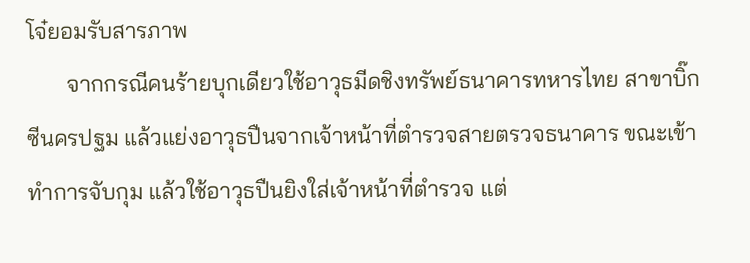โจ๋ยอมรับสารภาพ
       จากกรณีคนร้ายบุกเดียวใช้อาวุธมีดชิงทรัพย์ธนาคารทหารไทย สาขาบิ๊กซีนครปฐม แล้วแย่งอาวุธปืนจากเจ้าหน้าที่ตำรวจสายตรวจธนาคาร ขณะเข้าทำการจับกุม แล้วใช้อาวุธปืนยิงใส่เจ้าหน้าที่ตำรวจ แต่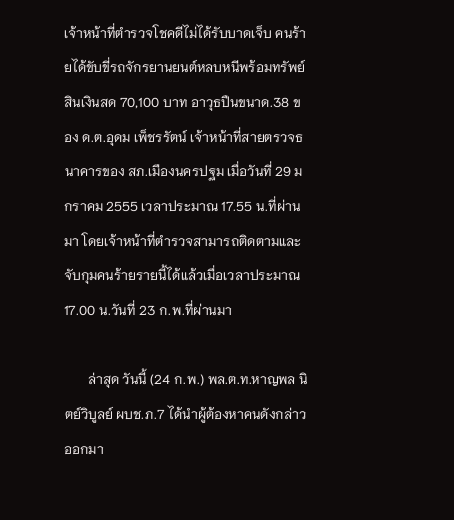เจ้าหน้าที่ตำรวจโชคดีไม่ได้รับบาดเจ็บ คนร้ายได้ขับขี่รถจักรยานยนต์หลบหนีพร้อมทรัพย์สินเงินสด 70,100 บาท อาวุธปืนขนาด.38 ของ ด.ต.อุดม เพ็ชรรัตน์ เจ้าหน้าที่สายตรวจธนาคารของ สภ.เมืองนครปฐม เมื่อวันที่ 29 มกราคม 2555 เวลาประมาณ 17.55 น.ที่ผ่านมา โดยเจ้าหน้าที่ตำรวจสามารถติดตามและจับกุมคนร้ายรายนี้ได้แล้วเมื่อเวลาประมาณ 17.00 น.วันที่ 23 ก.พ.ที่ผ่านมา

       ล่าสุด วันนี้ (24 ก.พ.) พล.ต.ท.หาญพล นิตย์วิบูลย์ ผบช.ภ.7 ได้นำผู้ต้องหาคนดังกล่าวออกมา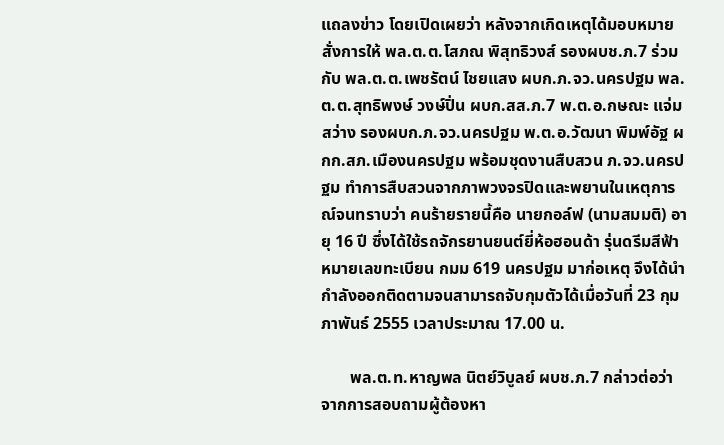แถลงข่าว โดยเปิดเผยว่า หลังจากเกิดเหตุได้มอบหมายสั่งการให้ พล.ต.ต.โสภณ พิสุทธิวงส์ รองผบช.ภ.7 ร่วมกับ พล.ต.ต.เพชรัตน์ ไชยแสง ผบก.ภ.จว.นครปฐม พล.ต.ต.สุทธิพงษ์ วงษ์ปิ่น ผบก.สส.ภ.7 พ.ต.อ.กษณะ แจ่มสว่าง รองผบก.ภ.จว.นครปฐม พ.ต.อ.วัฒนา พิมพ์อัฐ ผกก.สภ.เมืองนครปฐม พร้อมชุดงานสืบสวน ภ.จว.นครปฐม ทำการสืบสวนจากภาพวงจรปิดและพยานในเหตุการณ์จนทราบว่า คนร้ายรายนี้คือ นายกอล์ฟ (นามสมมติ) อายุ 16 ปี ซึ่งได้ใช้รถจักรยานยนต์ยี่ห้อฮอนด้า รุ่นดรีมสีฟ้า หมายเลขทะเบียน กมม 619 นครปฐม มาก่อเหตุ จึงได้นำกำลังออกติดตามจนสามารถจับกุมตัวได้เมื่อวันที่ 23 กุมภาพันธ์ 2555 เวลาประมาณ 17.00 น.

       พล.ต.ท.หาญพล นิตย์วิบูลย์ ผบช.ภ.7 กล่าวต่อว่า จากการสอบถามผู้ต้องหา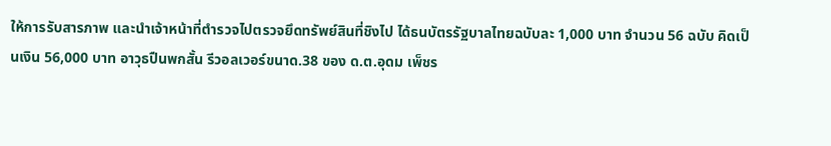ให้การรับสารภาพ และนำเจ้าหน้าที่ตำรวจไปตรวจยึดทรัพย์สินที่ชิงไป ได้ธนบัตรรัฐบาลไทยฉบับละ 1,000 บาท จำนวน 56 ฉบับ คิดเป็นเงิน 56,000 บาท อาวุธปืนพกสั้น รีวอลเวอร์ขนาด.38 ของ ด.ต.อุดม เพ็ชร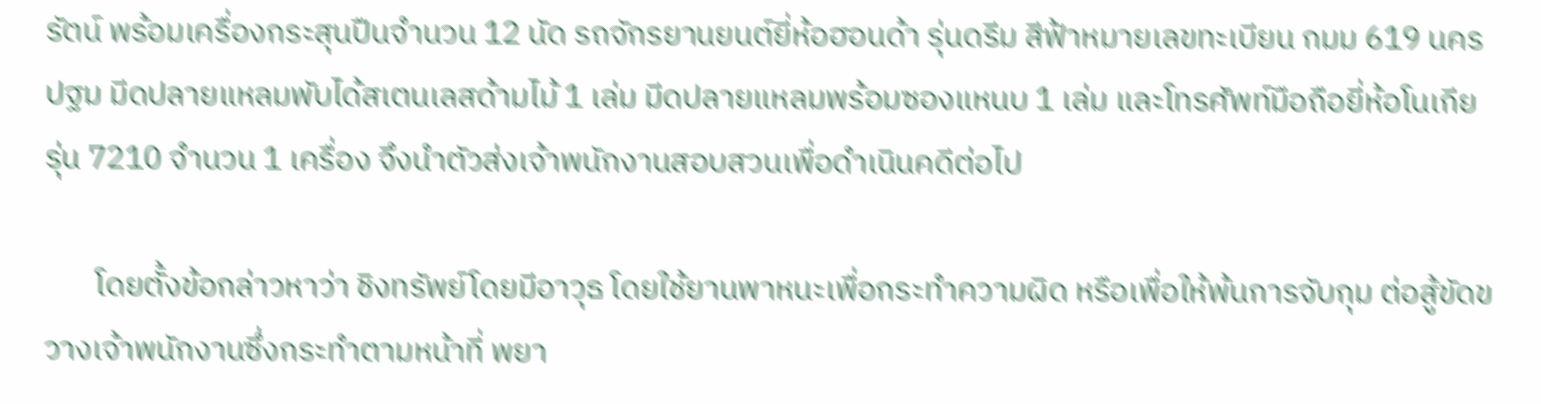รัตน์ พร้อมเครื่องกระสุนปืนจำนวน 12 นัด รถจักรยานยนต์ยี่ห้อฮอนด้า รุ่นดรีม สีฟ้าหมายเลขทะเบียน กมม 619 นครปฐม มีดปลายแหลมพับได้สเตนเลสด้ามไม้ 1 เล่ม มีดปลายแหลมพร้อมซองแหนบ 1 เล่ม และโทรศัพท์มือถือยี่ห้อโนเกีย รุ่น 7210 จำนวน 1 เครื่อง จึงนำตัวส่งเจ้าพนักงานสอบสวนเพื่อดำเนินคดีต่อไป

       โดยตั้งข้อกล่าวหาว่า ชิงทรัพย์โดยมีอาวุธ โดยใช้ยานพาหนะเพื่อกระทำความผิด หรือเพื่อให้พ้นการจับกุม ต่อสู้ขัดขวางเจ้าพนักงานซึ่งกระทำตามหน้าที่ พยา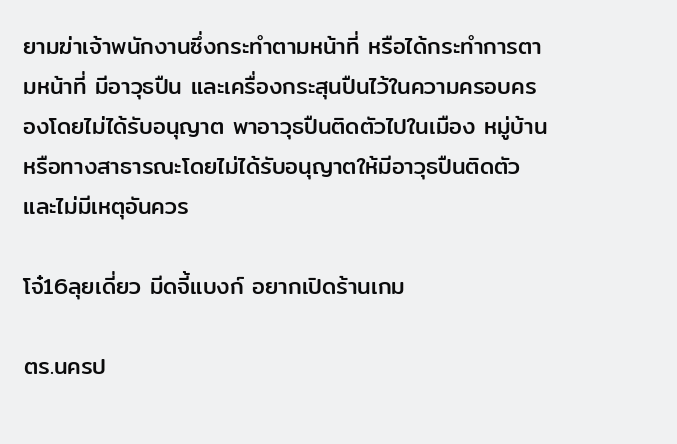ยามฆ่าเจ้าพนักงานซึ่งกระทำตามหน้าที่ หรือได้กระทำการตามหน้าที่ มีอาวุธปืน และเครื่องกระสุนปืนไว้ในความครอบครองโดยไม่ได้รับอนุญาต พาอาวุธปืนติดตัวไปในเมือง หมู่บ้าน หรือทางสาธารณะโดยไม่ได้รับอนุญาตให้มีอาวุธปืนติดตัว และไม่มีเหตุอันควร

โจ๋16ลุยเดี่ยว มีดจี้แบงก์ อยากเปิดร้านเกม

ตร.นครป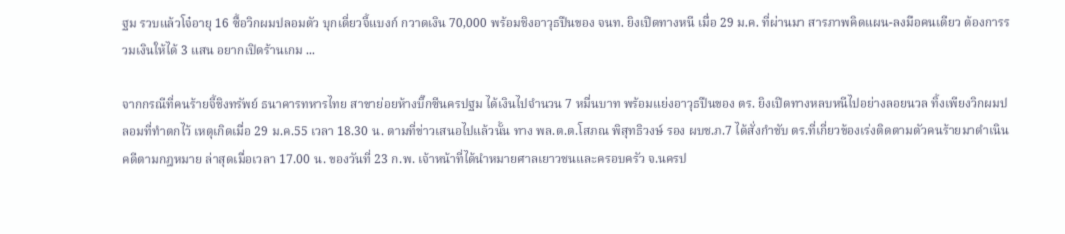ฐม รวบแล้วโจ๋อายุ 16 ซื้อวิกผมปลอมตัว บุกเดี่ยวจี้แบงก์ กวาดเงิน 70,000 พร้อมชิงอาวุธปืนของ จนท. ยิงเปิดทางหนี เมื่อ 29 ม.ค. ที่ผ่านมา สารภาพคิดแผน-ลงมือคนเดียว ต้องการรวมเงินให้ได้ 3 แสน อยากเปิดร้านเกม ...

จากกรณีที่คนร้ายจี้ชิงทรัพย์ ธนาคารทหารไทย สาขาย่อยห้างบิ๊กซีนครปฐม ได้เงินไปจำนวน 7 หมื่นบาท พร้อมแย่งอาวุธปืนของ ตร. ยิงเปิดทางหลบหนีไปอย่างลอยนวล ทิ้งเพียงวิกผมปลอมที่ทำตกไว้ เหตุเกิดเมื่อ 29 ม.ค.55 เวลา 18.30 น. ตามที่ข่าวเสนอไปแล้วนั้น ทาง พล.ต.ต.โสภณ พิสุทธิวงษ์ รอง ผบช.ภ.7 ได้สั่งกำชับ ตร.ที่เกี่ยวข้องเร่งติดตามตัวคนร้ายมาดำเนินคดีตามกฎหมาย ล่าสุดเมื่อเวลา 17.00 น. ของวันที่ 23 ก.พ. เจ้าหน้าที่ได้นำหมายศาลเยาวชนและครอบครัว จ.นครป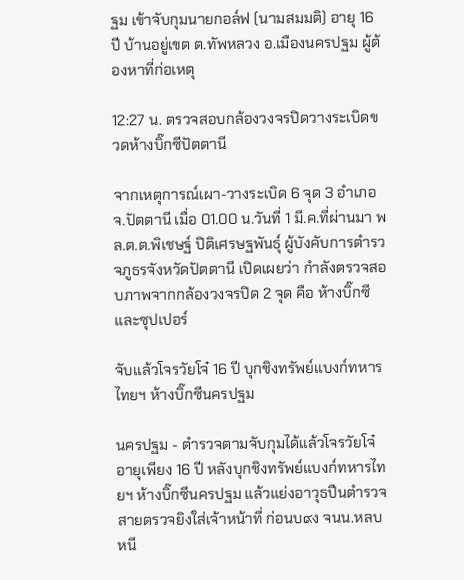ฐม เข้าจับกุมนายกอล์ฟ (นามสมมติ) อายุ 16 ปี บ้านอยู่เขต ต.ทัพหลวง อ.เมืองนครปฐม ผู้ต้องหาที่ก่อเหตุ

12:27 น. ตรวจสอบกล้องวงจรปิดวางระเบิดขวดห้างบิ๊กซีปัตตานี

จากเหตุการณ์เผา-วางระเบิด 6 จุด 3 อำเภอ จ.ปัตตานี เมื่อ 01.00 น.วันที่ 1 มี.ค.ที่ผ่านมา พล.ต.ต.พิเชษฐ์ ปิติเศรษฐพันธุ์ ผู้บังคับการตำรวจภูธรจังหวัดปัตตานี เปิดเผยว่า กำลังตรวจสอบภาพจากกล้องวงจรปิด 2 จุด คือ ห้างบิ๊กซี และซุปเปอร์

จับแล้วโจรวัยโจ๋ 16 ปี บุกชิงทรัพย์แบงก์ทหารไทยฯ ห้างบิ๊กซีนครปฐม

นครปฐม - ตำรวจตามจับกุมได้แล้วโจรวัยโจ๋อายุเพียง 16 ปี หลังบุกชิงทรัพย์แบงก์ทหารไทยฯ ห้างบิ๊กซีนครปฐม แล้วแย่งอาวุธปืนตำรวจสายตรวจยิงใส่เจ้าหน้าที่ ก่อนบ๙ง จนน.หลบหนี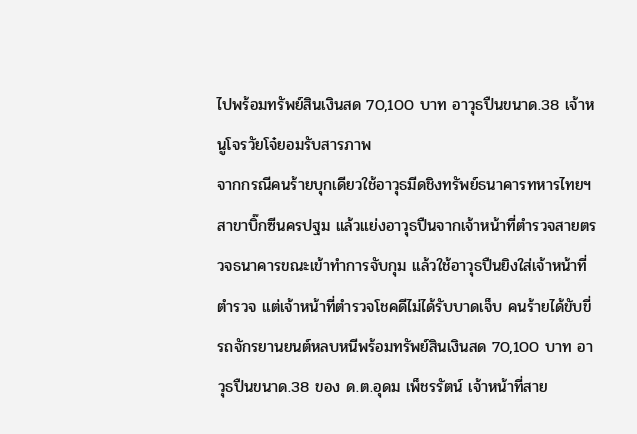ไปพร้อมทรัพย์สินเงินสด 70,100 บาท อาวุธปืนขนาด.38 เจ้าหนูโจรวัยโจ๋ยอมรับสารภาพ
จากกรณีคนร้ายบุกเดียวใช้อาวุธมีดชิงทรัพย์ธนาคารทหารไทยฯ สาขาบิ๊กซีนครปฐม แล้วแย่งอาวุธปืนจากเจ้าหน้าที่ตำรวจสายตรวจธนาคารขณะเข้าทำการจับกุม แล้วใช้อาวุธปืนยิงใส่เจ้าหน้าที่ตำรวจ แต่เจ้าหน้าที่ตำรวจโชคดีไม่ได้รับบาดเจ็บ คนร้ายได้ขับขี่รถจักรยานยนต์หลบหนีพร้อมทรัพย์สินเงินสด 70,100 บาท อาวุธปืนขนาด.38 ของ ด.ต.อุดม เพ็ชรรัตน์ เจ้าหน้าที่สาย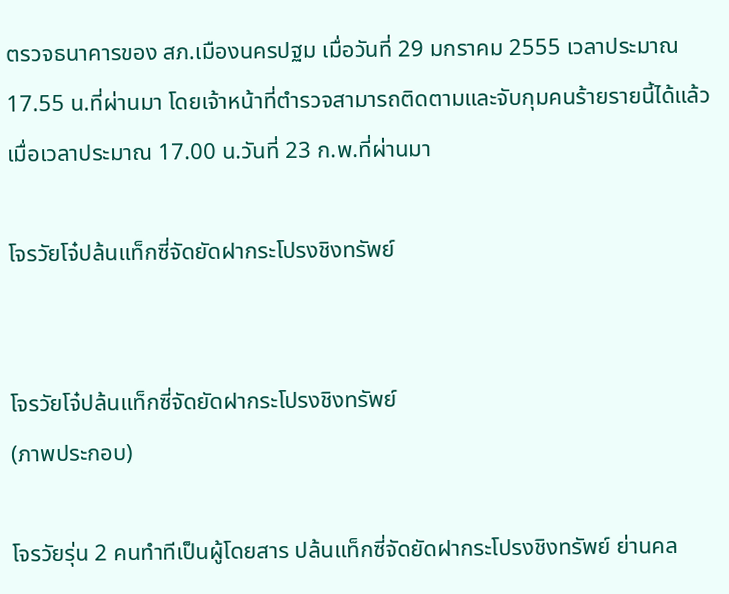ตรวจธนาคารของ สภ.เมืองนครปฐม เมื่อวันที่ 29 มกราคม 2555 เวลาประมาณ 17.55 น.ที่ผ่านมา โดยเจ้าหน้าที่ตำรวจสามารถติดตามและจับกุมคนร้ายรายนี้ได้แล้วเมื่อเวลาประมาณ 17.00 น.วันที่ 23 ก.พ.ที่ผ่านมา

โจรวัยโจ๋ปล้นแท็กซี่จัดยัดฝากระโปรงชิงทรัพย์


โจรวัยโจ๋ปล้นแท็กซี่จัดยัดฝากระโปรงชิงทรัพย์
(ภาพประกอบ)

โจรวัยรุ่น 2 คนทำทีเป็นผู้โดยสาร ปล้นแท็กซี่จัดยัดฝากระโปรงชิงทรัพย์ ย่านคล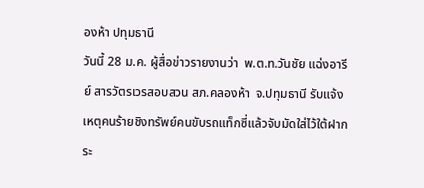องห้า ปทุมธานี
วันนี้ 28 ม.ค. ผู้สื่อข่าวรายงานว่า  พ.ต.ท.วันชัย แฉ่งอารีย์ สารวัตรเวรสอบสวน สภ.คลองห้า  จ.ปทุมธานี รับแจ้งเหตุคนร้ายชิงทรัพย์คนขับรถแท็กซี่แล้วจับมัดใส่ไว้ใต้ฝากระ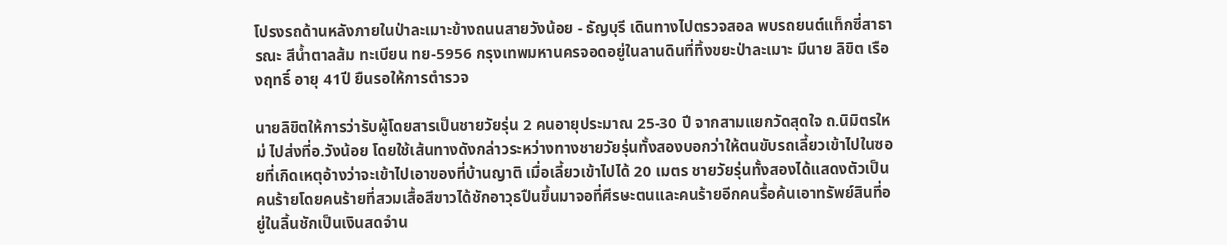โปรงรถด้านหลังภายในป่าละเมาะข้างถนนสายวังน้อย - ธัญบุรี เดินทางไปตรวจสอล พบรถยนต์แท็กซี่สาธารณะ สีน้ำตาลส้ม ทะเบียน ทย-5956 กรุงเทพมหานครจอดอยู่ในลานดินที่ทิ้งขยะป่าละเมาะ มีนาย ลิขิต เรืองฤทธิ์ อายุ 41ปี ยืนรอให้การตำรวจ

นายลิขิตให้การว่ารับผู้โดยสารเป็นชายวัยรุ่น 2 คนอายุประมาณ 25-30 ปี จากสามแยกวัดสุดใจ ถ.นิมิตรใหม่ ไปส่งที่อ.วังน้อย โดยใช้เส้นทางดังกล่าวระหว่างทางชายวัยรุ่นทั้งสองบอกว่าให้ตนขับรถเลี้ยวเข้าไปในซอยที่เกิดเหตุอ้างว่าจะเข้าไปเอาของที่บ้านญาติ เมื่อเลี้ยวเข้าไปได้ 20 เมตร ชายวัยรุ่นทั้งสองได้แสดงตัวเป็นคนร้ายโดยคนร้ายที่สวมเสื้อสีขาวได้ชักอาวุธปืนขึ้นมาจอที่ศีรษะตนและคนร้ายอีกคนรื้อค้นเอาทรัพย์สินที่อยู่ในลิ้นชักเป็นเงินสดจำน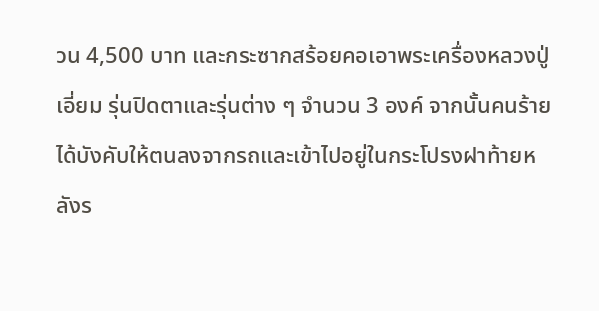วน 4,500 บาท และกระซากสร้อยคอเอาพระเครื่องหลวงปู่เอี่ยม รุ่นปิดตาและรุ่นต่าง ๆ จำนวน 3 องค์ จากนั้นคนร้ายได้บังคับให้ตนลงจากรถและเข้าไปอยู่ในกระโปรงฝาท้ายหลังร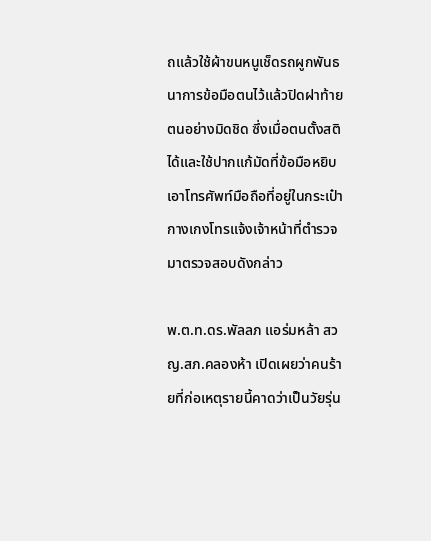ถแล้วใช้ผ้าขนหนูเช็ดรถผูกพันธนาการข้อมือตนไว้แล้วปิดฝาท้ายตนอย่างมิดชิด ซึ่งเมื่อตนตั้งสติได้และใช้ปากแก้มัดที่ข้อมือหยิบเอาโทรศัพท์มือถือที่อยู่ในกระเป๋ากางเกงโทรแจ้งเจ้าหน้าที่ตำรวจมาตรวจสอบดังกล่าว

พ.ต.ท.ดร.พัลลภ แอร่มหล้า สวญ.สภ.คลองห้า เปิดเผยว่าคนร้ายที่ก่อเหตุรายนี้คาดว่าเป็นวัยรุ่น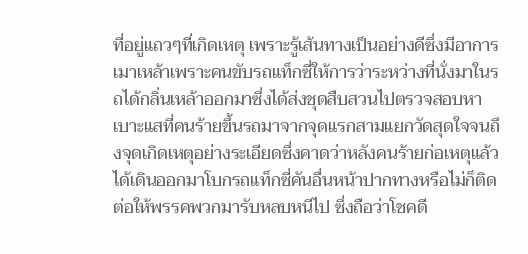ที่อยู่แถวๆที่เกิดเหตุ เพราะรู้เส้นทางเป็นอย่างดีซึ่งมีอาการเมาเหล้าเพราะคนขับรถแท็กซี่ให้การว่าระหว่างที่นั่งมาในรถได้กลิ่นเหล้าออกมาซึ่งได้ส่งชุดสืบสวนไปตรวจสอบหาเบาะแสที่คนร้ายขึ้นรถมาจากจุดแรกสามแยกวัดสุดใจจนถึงจุดเกิดเหตุอย่างระเอียดซึ่งคาดว่าหลังคนร้ายก่อเหตุแล้วได้เดินออกมาโบกรถแท็กซี่คันอื่นหน้าปากทางหรือไม่ก็ติดต่อให้พรรคพวกมารับหลบหนีไป ซึ่งถือว่าโชคดี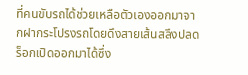ที่คนขับรถได้ช่วยเหลือตัวเองออกมาจากฝากระโปรงรถโดยดึงสายเส้นสลึงปลดร็อกเปิดออกมาได้ซึ่ง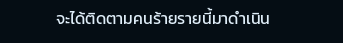จะได้ติดตามคนร้ายรายนี้มาดำเนิน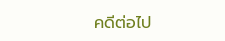คดีต่อไป